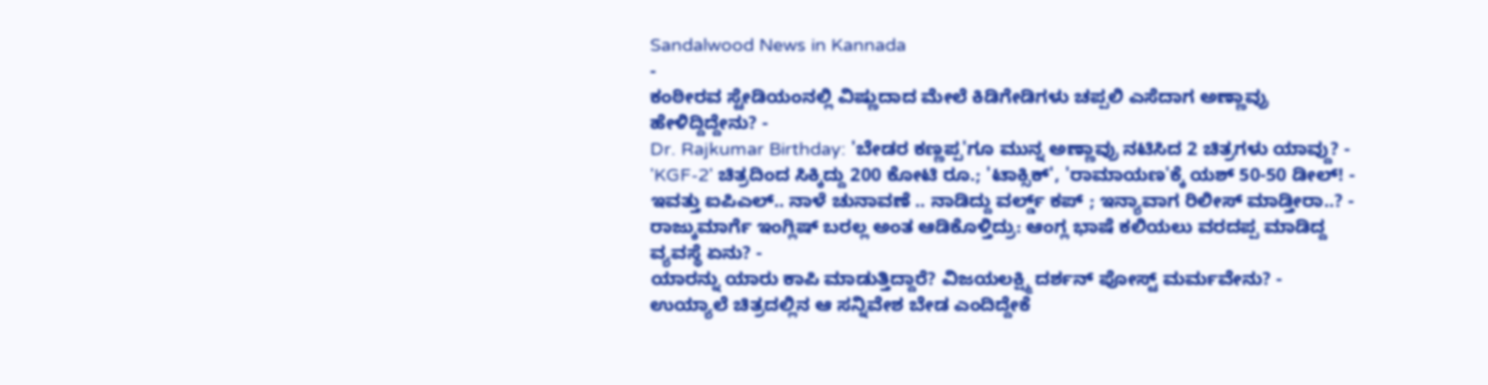Sandalwood News in Kannada
-
ಕಂಠೀರವ ಸ್ಟೇಡಿಯಂನಲ್ಲಿ ವಿಷ್ಣುದಾದ ಮೇಲೆ ಕಿಡಿಗೇಡಿಗಳು ಚಪ್ಪಲಿ ಎಸೆದಾಗ ಅಣ್ಣಾವ್ರು ಹೇಳಿದ್ದಿದ್ದೇನು? -
Dr. Rajkumar Birthday: 'ಬೇಡರ ಕಣ್ಣಪ್ಪ'ಗೂ ಮುನ್ನ ಅಣ್ಣಾವ್ರು ನಟಿಸಿದ 2 ಚಿತ್ರಗಳು ಯಾವ್ದು? -
'KGF-2' ಚಿತ್ರದಿಂದ ಸಿಕ್ಕಿದ್ದು 200 ಕೋಟಿ ರೂ.; 'ಟಾಕ್ಸಿಕ್', 'ರಾಮಾಯಣ'ಕ್ಕೆ ಯಶ್ 50-50 ಡೀಲ್! -
ಇವತ್ತು ಐಪಿಎಲ್.. ನಾಳೆ ಚುನಾವಣೆ .. ನಾಡಿದ್ದು ವರ್ಲ್ಡ್ ಕಪ್ ; ಇನ್ಯಾವಾಗ ರಿಲೀಸ್ ಮಾಡ್ತೀರಾ..? -
ರಾಜ್ಕುಮಾರ್ಗೆ ಇಂಗ್ಲಿಷ್ ಬರಲ್ಲ ಅಂತ ಆಡಿಕೊಳ್ತಿದ್ರು: ಆಂಗ್ಲ ಭಾಷೆ ಕಲಿಯಲು ವರದಪ್ಪ ಮಾಡಿದ್ದ ವ್ಯವಸ್ಥೆ ಏನು? -
ಯಾರನ್ನು ಯಾರು ಕಾಪಿ ಮಾಡುತ್ತಿದ್ದಾರೆ? ವಿಜಯಲಕ್ಷ್ಮಿ ದರ್ಶನ್ ಪೋಸ್ಟ್ ಮರ್ಮವೇನು? -
ಉಯ್ಯಾಲೆ ಚಿತ್ರದಲ್ಲಿನ ಆ ಸನ್ನಿವೇಶ ಬೇಡ ಎಂದಿದ್ದೇಕೆ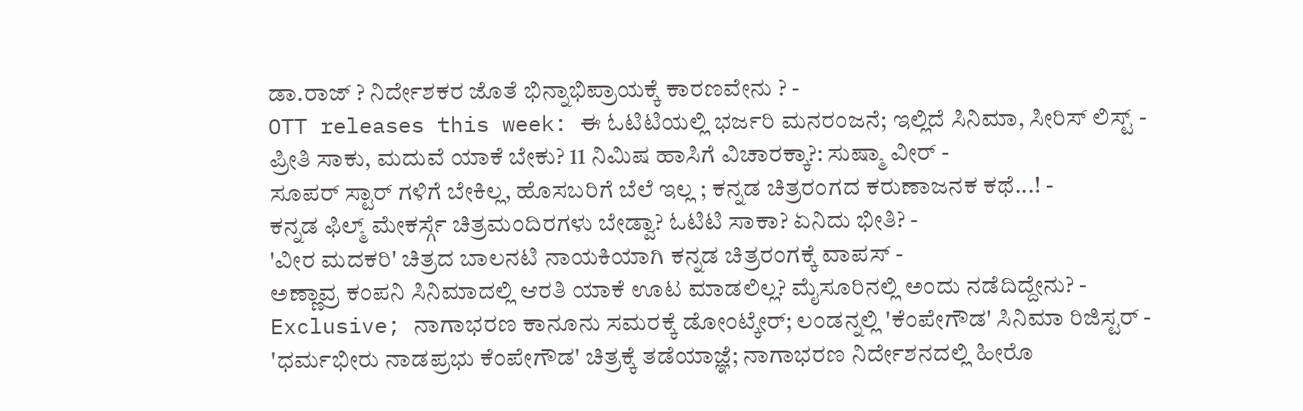ಡಾ.ರಾಜ್ ? ನಿರ್ದೇಶಕರ ಜೊತೆ ಭಿನ್ನಾಭಿಪ್ರಾಯಕ್ಕೆ ಕಾರಣವೇನು ? -
OTT releases this week: ಈ ಓಟಿಟಿಯಲ್ಲಿ ಭರ್ಜರಿ ಮನರಂಜನೆ; ಇಲ್ಲಿದೆ ಸಿನಿಮಾ, ಸೀರಿಸ್ ಲಿಸ್ಟ್ -
ಪ್ರೀತಿ ಸಾಕು, ಮದುವೆ ಯಾಕೆ ಬೇಕು? 11 ನಿಮಿಷ ಹಾಸಿಗೆ ವಿಚಾರಕ್ಕಾ?: ಸುಷ್ಮಾ ವೀರ್ -
ಸೂಪರ್ ಸ್ಟಾರ್ ಗಳಿಗೆ ಬೇಕಿಲ್ಲ, ಹೊಸಬರಿಗೆ ಬೆಲೆ ಇಲ್ಲ ; ಕನ್ನಡ ಚಿತ್ರರಂಗದ ಕರುಣಾಜನಕ ಕಥೆ...! -
ಕನ್ನಡ ಫಿಲ್ಮ್ ಮೇಕರ್ಸ್ಗೆ ಚಿತ್ರಮಂದಿರಗಳು ಬೇಡ್ವಾ? ಓಟಿಟಿ ಸಾಕಾ? ಏನಿದು ಭೀತಿ? -
'ವೀರ ಮದಕರಿ' ಚಿತ್ರದ ಬಾಲನಟಿ ನಾಯಕಿಯಾಗಿ ಕನ್ನಡ ಚಿತ್ರರಂಗಕ್ಕೆ ವಾಪಸ್ -
ಅಣ್ಣಾವ್ರ ಕಂಪನಿ ಸಿನಿಮಾದಲ್ಲಿ ಆರತಿ ಯಾಕೆ ಊಟ ಮಾಡಲಿಲ್ಲ? ಮೈಸೂರಿನಲ್ಲಿ ಅಂದು ನಡೆದಿದ್ದೇನು? -
Exclusive; ನಾಗಾಭರಣ ಕಾನೂನು ಸಮರಕ್ಕೆ ಡೋಂಟ್ಕೇರ್; ಲಂಡನ್ನಲ್ಲಿ 'ಕೆಂಪೇಗೌಡ' ಸಿನಿಮಾ ರಿಜಿಸ್ಟರ್ -
'ಧರ್ಮಭೀರು ನಾಡಪ್ರಭು ಕೆಂಪೇಗೌಡ' ಚಿತ್ರಕ್ಕೆ ತಡೆಯಾಜ್ಞೆ; ನಾಗಾಭರಣ ನಿರ್ದೇಶನದಲ್ಲಿ ಹೀರೊ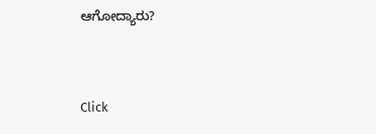ಆಗೋದ್ಯಾರು?


Click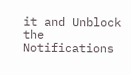it and Unblock the Notifications